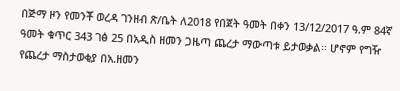በጅማ ዞን የመንቾ ወረዳ ገንዘብ ጽ/ቤት ለ2018 የበጀት ዓመት በቀን 13/12/2017 ዓ.ም 84ኛ ዓመት ቁጥር 343 ገፅ 25 በአዲስ ዘመን ጋዜጣ ጨረታ ማውጣቱ ይታወቃል፡፡ ሆኖም የግዥ የጨረታ ማስታወቂያ በአ.ዘመን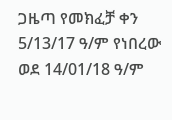ጋዜጣ የመክፈቻ ቀን 5/13/17 ዓ/ም የነበረው ወደ 14/01/18 ዓ/ም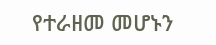የተራዘመ መሆኑን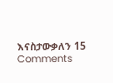እናስታውቃለን 15 Comments